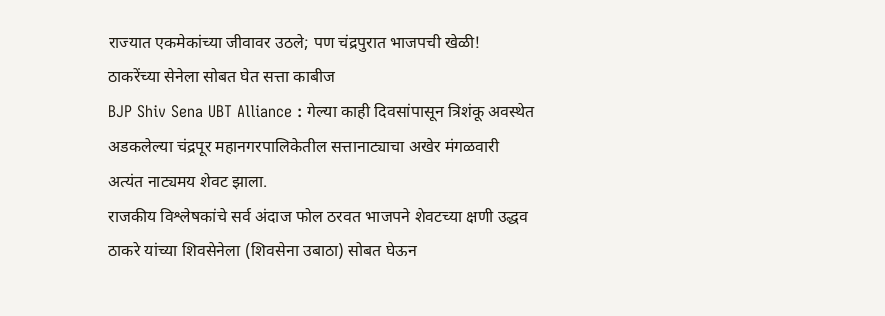राज्यात एकमेकांच्या जीवावर उठले; पण चंद्रपुरात भाजपची खेळी! ठाकरेंच्या सेनेला सोबत घेत सत्ता काबीज
BJP Shiv Sena UBT Alliance : गेल्या काही दिवसांपासून त्रिशंकू अवस्थेत अडकलेल्या चंद्रपूर महानगरपालिकेतील सत्तानाट्याचा अखेर मंगळवारी अत्यंत नाट्यमय शेवट झाला.
राजकीय विश्लेषकांचे सर्व अंदाज फोल ठरवत भाजपने शेवटच्या क्षणी उद्धव ठाकरे यांच्या शिवसेनेला (शिवसेना उबाठा) सोबत घेऊन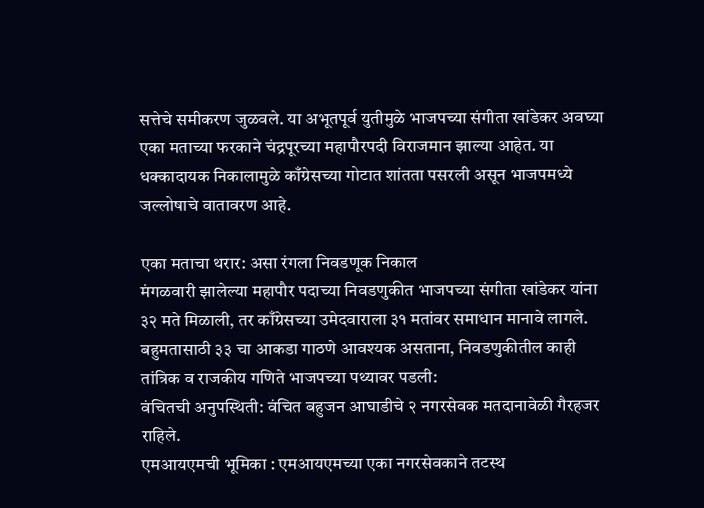सत्तेचे समीकरण जुळवले. या अभूतपूर्व युतीमुळे भाजपच्या संगीता खांडेकर अवघ्या एका मताच्या फरकाने चंद्रपूरच्या महापौरपदी विराजमान झाल्या आहेत. या धक्कादायक निकालामुळे काँग्रेसच्या गोटात शांतता पसरली असून भाजपमध्ये जल्लोषाचे वातावरण आहे.

एका मताचा थरार: असा रंगला निवडणूक निकाल
मंगळवारी झालेल्या महापौर पदाच्या निवडणुकीत भाजपच्या संगीता खांडेकर यांना ३२ मते मिळाली, तर काँग्रेसच्या उमेदवाराला ३१ मतांवर समाधान मानावे लागले. बहुमतासाठी ३३ चा आकडा गाठणे आवश्यक असताना, निवडणुकीतील काही तांत्रिक व राजकीय गणिते भाजपच्या पथ्यावर पडली:
वंचितची अनुपस्थिती: वंचित बहुजन आघाडीचे २ नगरसेवक मतदानावेळी गैरहजर राहिले.
एमआयएमची भूमिका : एमआयएमच्या एका नगरसेवकाने तटस्थ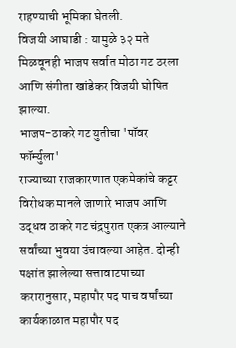राहण्याची भूमिका घेतली.
विजयी आघाडी : यामुळे ३२ मते मिळवूनही भाजप सर्वात मोठा गट ठरला आणि संगीता खांडेकर विजयी घोषित झाल्या.
भाजप-ठाकरे गट युतीचा 'पॉवर फॉर्म्युला'
राज्याच्या राजकारणात एकमेकांचे कट्टर विरोधक मानले जाणारे भाजप आणि उद्धव ठाकरे गट चंद्रपुरात एकत्र आल्याने सर्वांच्या भुवया उंचावल्या आहेत. दोन्ही पक्षांत झालेल्या सत्तावाटपाच्या करारानुसार, महापौर पद पाच वर्षांच्या कार्यकाळात महापौर पद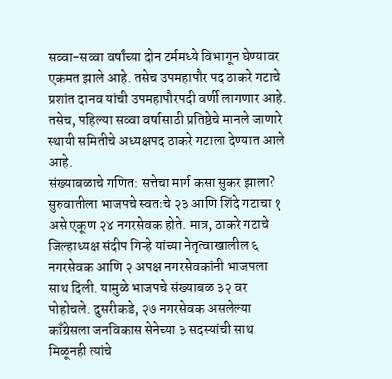सव्वा-सव्वा वर्षांच्या दोन टर्ममध्ये विभागून घेण्यावर एकमत झाले आहे. तसेच उपमहापौर पद ठाकरे गटाचे प्रशांत दानव यांची उपमहापौरपदी वर्णी लागणार आहे. तसेच, पहिल्या सव्वा वर्षासाठी प्रतिष्ठेचे मानले जाणारे स्थायी समितीचे अध्यक्षपद ठाकरे गटाला देण्यात आले आहे.
संख्याबळाचे गणित: सत्तेचा मार्ग कसा सुकर झाला?
सुरुवातीला भाजपचे स्वतःचे २३ आणि शिंदे गटाचा १ असे एकूण २४ नगरसेवक होते. मात्र, ठाकरे गटाचे जिल्हाध्यक्ष संदीप गिऱ्हे यांच्या नेतृत्वाखालील ६ नगरसेवक आणि २ अपक्ष नगरसेवकांनी भाजपला साथ दिली. यामुळे भाजपचे संख्याबळ ३२ वर पोहोचले. दुसरीकडे, २७ नगरसेवक असलेल्या काँग्रेसला जनविकास सेनेच्या ३ सदस्यांची साथ मिळूनही त्यांचे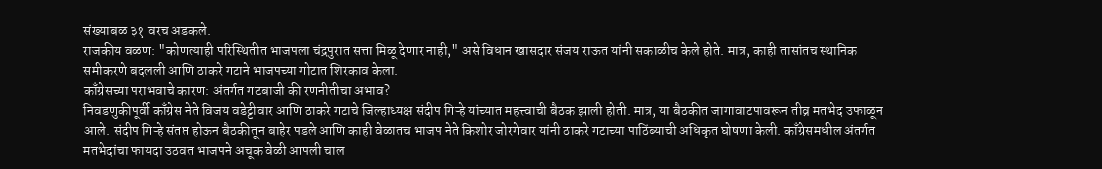संख्याबळ ३१ वरच अडकले.
राजकीय वळण: "कोणत्याही परिस्थितीत भाजपला चंद्रपुरात सत्ता मिळू देणार नाही," असे विधान खासदार संजय राऊत यांनी सकाळीच केले होते. मात्र, काही तासांतच स्थानिक समीकरणे बदलली आणि ठाकरे गटाने भाजपच्या गोटात शिरकाव केला.
काँग्रेसच्या पराभवाचे कारण: अंतर्गत गटबाजी की रणनीतीचा अभाव?
निवडणुकीपूर्वी काँग्रेस नेते विजय वडेट्टीवार आणि ठाकरे गटाचे जिल्हाध्यक्ष संदीप गिऱ्हे यांच्यात महत्त्वाची बैठक झाली होती. मात्र, या बैठकीत जागावाटपावरून तीव्र मतभेद उफाळून आले. संदीप गिऱ्हे संतप्त होऊन बैठकीतून बाहेर पडले आणि काही वेळातच भाजप नेते किशोर जोरगेवार यांनी ठाकरे गटाच्या पाठिंब्याची अधिकृत घोषणा केली. काँग्रेसमधील अंतर्गत मतभेदांचा फायदा उठवत भाजपने अचूक वेळी आपली चाल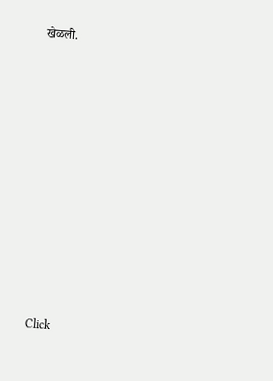खेळली.












Click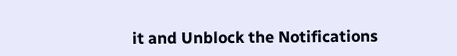it and Unblock the Notifications